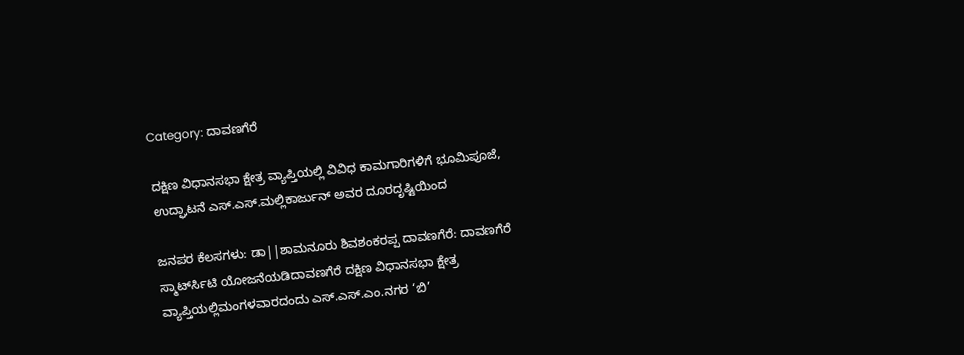Category: ದಾವಣಗೆರೆ

ದಕ್ಷಿಣ ವಿಧಾನಸಭಾ ಕ್ಷೇತ್ರ ವ್ಯಾಪ್ತಿಯಲ್ಲಿ ವಿವಿಧ ಕಾಮಗಾರಿಗಳಿಗೆ ಭೂಮಿಪೂಜೆ, ಉದ್ಘಾಟನೆ ಎಸ್.ಎಸ್.ಮಲ್ಲಿಕಾರ್ಜುನ್ ಅವರ ದೂರದೃಷ್ಟಿಯಿಂದ

ಜನಪರ ಕೆಲಸಗಳು: ಡಾ||ಶಾಮನೂರು ಶಿವಶಂಕರಪ್ಪ ದಾವಣಗೆರೆ: ದಾವಣಗೆರೆ ಸ್ಮಾರ್ಟ್‍ಸಿಟಿ ಯೋಜನೆಯಡಿದಾವಣಗೆರೆ ದಕ್ಷಿಣ ವಿಧಾನಸಭಾ ಕ್ಷೇತ್ರ ವ್ಯಾಪ್ತಿಯಲ್ಲಿಮಂಗಳವಾರದಂದು ಎಸ್.ಎಸ್.ಎಂ.ನಗರ ‘ಬಿ’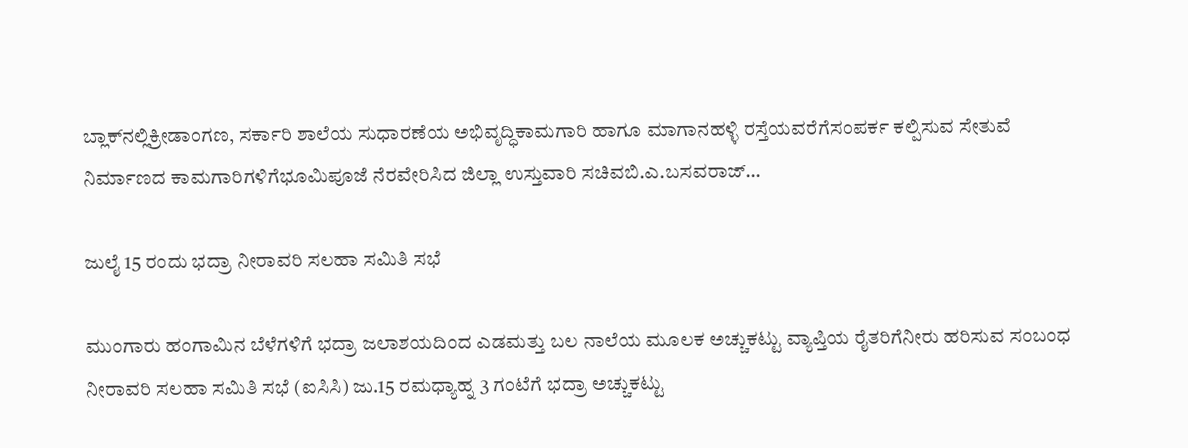ಬ್ಲಾಕ್‍ನಲ್ಲಿಕ್ರೀಡಾಂಗಣ, ಸರ್ಕಾರಿ ಶಾಲೆಯ ಸುಧಾರಣೆಯ ಅಭಿವೃದ್ಧಿಕಾಮಗಾರಿ ಹಾಗೂ ಮಾಗಾನಹಳ್ಳಿ ರಸ್ತೆಯವರೆಗೆಸಂಪರ್ಕ ಕಲ್ಪಿಸುವ ಸೇತುವೆ ನಿರ್ಮಾಣದ ಕಾಮಗಾರಿಗಳಿಗೆಭೂಮಿಪೂಜೆ ನೆರವೇರಿಸಿದ ಜಿಲ್ಲಾ ಉಸ್ತುವಾರಿ ಸಚಿವಬಿ.ಎ.ಬಸವರಾಜ್…

ಜುಲೈ 15 ರಂದು ಭದ್ರಾ ನೀರಾವರಿ ಸಲಹಾ ಸಮಿತಿ ಸಭೆ

ಮುಂಗಾರು ಹಂಗಾಮಿನ ಬೆಳೆಗಳಿಗೆ ಭದ್ರಾ ಜಲಾಶಯದಿಂದ ಎಡಮತ್ತು ಬಲ ನಾಲೆಯ ಮೂಲಕ ಅಚ್ಚುಕಟ್ಟು ವ್ಯಾಪ್ತಿಯ ರೈತರಿಗೆನೀರು ಹರಿಸುವ ಸಂಬಂಧ ನೀರಾವರಿ ಸಲಹಾ ಸಮಿತಿ ಸಭೆ (ಐಸಿಸಿ) ಜು.15 ರಮಧ್ಯಾಹ್ನ 3 ಗಂಟೆಗೆ ಭದ್ರಾ ಅಚ್ಚುಕಟ್ಟು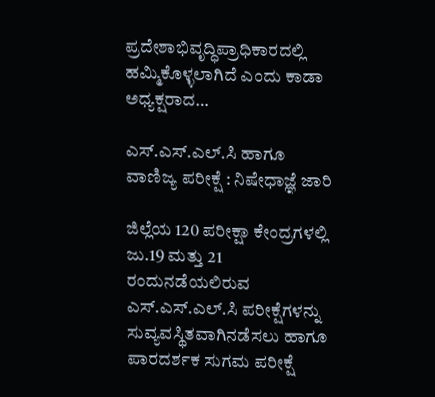ಪ್ರದೇಶಾಭಿವೃದ್ಧಿಪ್ರಾಧಿಕಾರದಲ್ಲಿ ಹಮ್ಮಿಕೊಳ್ಳಲಾಗಿದೆ ಎಂದು ಕಾಡಾ ಅಧ್ಯಕ್ಷರಾದ…

ಎಸ್.ಎಸ್.ಎಲ್.ಸಿ ಹಾಗೂ ವಾಣಿಜ್ಯ ಪರೀಕ್ಷೆ : ನಿಷೇಧಾಜ್ಞೆ ಜಾರಿ

ಜಿಲ್ಲೆಯ 120 ಪರೀಕ್ಷಾ ಕೇಂದ್ರಗಳಲ್ಲಿ ಜು.19 ಮತ್ತು 21 ರಂದುನಡೆಯಲಿರುವ ಎಸ್.ಎಸ್.ಎಲ್.ಸಿ ಪರೀಕ್ಷೆಗಳನ್ನು ಸುವ್ಯವಸ್ಥಿತವಾಗಿನಡೆಸಲು ಹಾಗೂ ಪಾರದರ್ಶಕ ಸುಗಮ ಪರೀಕ್ಷೆ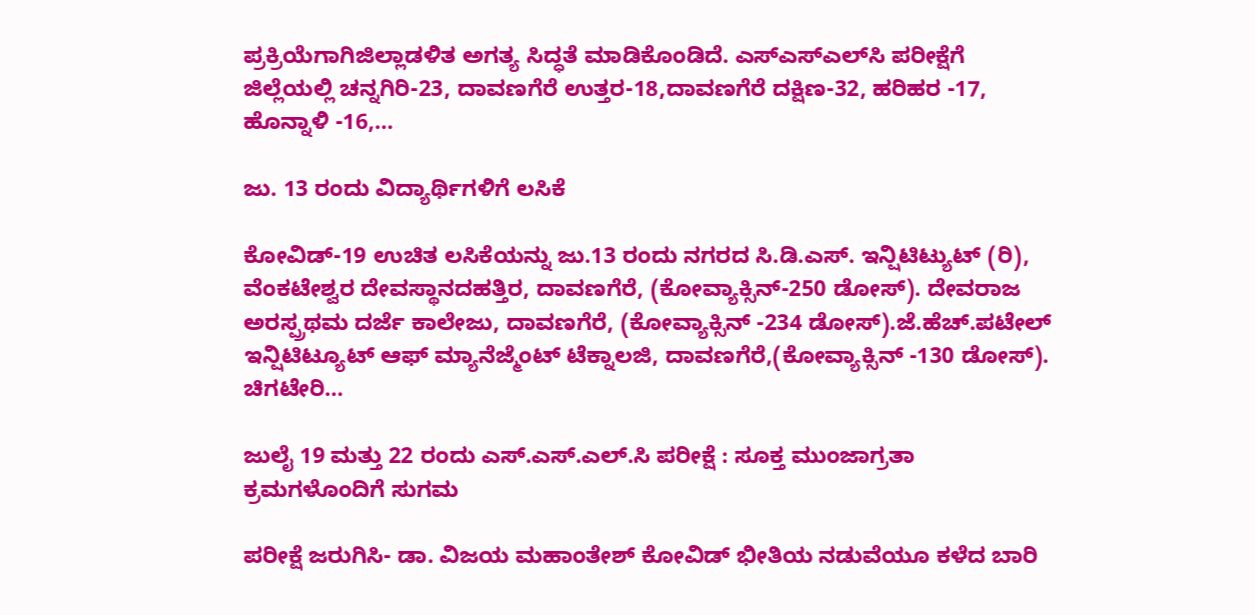ಪ್ರಕ್ರಿಯೆಗಾಗಿಜಿಲ್ಲಾಡಳಿತ ಅಗತ್ಯ ಸಿದ್ಧತೆ ಮಾಡಿಕೊಂಡಿದೆ. ಎಸ್‍ಎಸ್‍ಎಲ್‍ಸಿ ಪರೀಕ್ಷೆಗೆ ಜಿಲ್ಲೆಯಲ್ಲಿ ಚನ್ನಗಿರಿ-23, ದಾವಣಗೆರೆ ಉತ್ತರ-18,ದಾವಣಗೆರೆ ದಕ್ಷಿಣ-32, ಹರಿಹರ -17, ಹೊನ್ನಾಳಿ -16,…

ಜು. 13 ರಂದು ವಿದ್ಯಾರ್ಥಿಗಳಿಗೆ ಲಸಿಕೆ

ಕೋವಿಡ್-19 ಉಚಿತ ಲಸಿಕೆಯನ್ನು ಜು.13 ರಂದು ನಗರದ ಸಿ.ಡಿ.ಎಸ್. ಇನ್ಷಿಟಿಟ್ಯುಟ್ (ರಿ), ವೆಂಕಟೇಶ್ವರ ದೇವಸ್ಥಾನದಹತ್ತಿರ, ದಾವಣಗೆರೆ, (ಕೋವ್ಯಾಕ್ಸಿನ್-250 ಡೋಸ್). ದೇವರಾಜ ಅರಸ್ಪ್ರಥಮ ದರ್ಜೆ ಕಾಲೇಜು, ದಾವಣಗೆರೆ, (ಕೋವ್ಯಾಕ್ಸಿನ್ -234 ಡೋಸ್).ಜೆ.ಹೆಚ್.ಪಟೇಲ್ ಇನ್ಷಿಟಿಟ್ಯೂಟ್ ಆಫ್ ಮ್ಯಾನೆಜ್ಮೆಂಟ್ ಟೆಕ್ನಾಲಜಿ, ದಾವಣಗೆರೆ,(ಕೋವ್ಯಾಕ್ಸಿನ್ -130 ಡೋಸ್). ಚಿಗಟೇರಿ…

ಜುಲೈ 19 ಮತ್ತು 22 ರಂದು ಎಸ್.ಎಸ್.ಎಲ್.ಸಿ ಪರೀಕ್ಷೆ : ಸೂಕ್ತ ಮುಂಜಾಗ್ರತಾ ಕ್ರಮಗಳೊಂದಿಗೆ ಸುಗಮ

ಪರೀಕ್ಷೆ ಜರುಗಿಸಿ- ಡಾ. ವಿಜಯ ಮಹಾಂತೇಶ್ ಕೋವಿಡ್ ಭೀತಿಯ ನಡುವೆಯೂ ಕಳೆದ ಬಾರಿ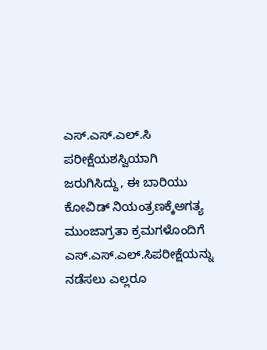ಎಸ್.ಎಸ್.ಎಲ್.ಸಿ ಪರೀಕ್ಷೆಯಶಸ್ವಿಯಾಗಿ ಜರುಗಿಸಿದ್ದು, ಈ ಬಾರಿಯು ಕೋವಿಡ್ ನಿಯಂತ್ರಣಕ್ಕೆಅಗತ್ಯ ಮುಂಜಾಗ್ರತಾ ಕ್ರಮಗಳೊಂದಿಗೆ ಎಸ್.ಎಸ್.ಎಲ್.ಸಿಪರೀಕ್ಷೆಯನ್ನು ನಡೆಸಲು ಎಲ್ಲರೂ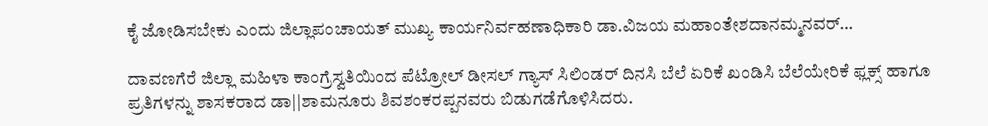ಕೈ ಜೋಡಿಸಬೇಕು ಎಂದು ಜಿಲ್ಲಾಪಂಚಾಯತ್ ಮುಖ್ಯ ಕಾರ್ಯನಿರ್ವಹಣಾಧಿಕಾರಿ ಡಾ.ವಿಜಯ ಮಹಾಂತೇಶದಾನಮ್ಮನವರ್…

ದಾವಣಗೆರೆ ಜಿಲ್ಲಾ ಮಹಿಳಾ ಕಾಂಗ್ರೆಸ್ವತಿಯಿಂದ ಪೆಟ್ರೋಲ್ ಡೀಸಲ್ ಗ್ಯಾಸ್ ಸಿಲಿಂಡರ್ ದಿನಸಿ ಬೆಲೆ ಏರಿಕೆ ಖಂಡಿಸಿ ಬೆಲೆಯೇರಿಕೆ ಫ್ಲಕ್ಸ್ ಹಾಗೂ ಪ್ರತಿಗಳನ್ನು ಶಾಸಕರಾದ ಡಾ||ಶಾಮನೂರು ಶಿವಶಂಕರಪ್ಪನವರು ಬಿಡುಗಡೆಗೊಳಿಸಿದರು.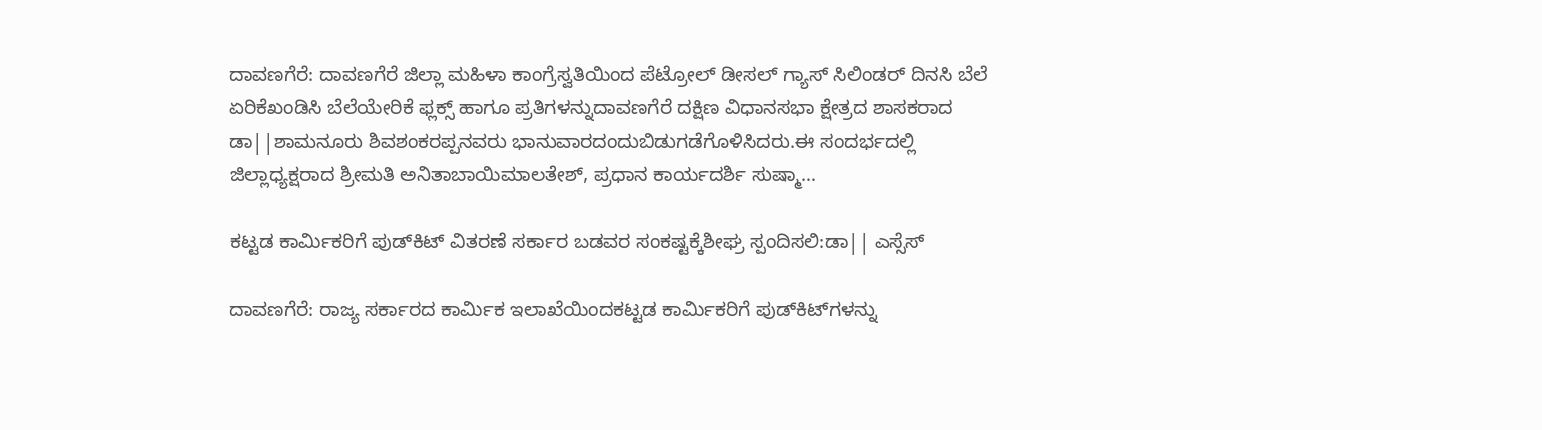ದಾವಣಗೆರೆ: ದಾವಣಗೆರೆ ಜಿಲ್ಲಾ ಮಹಿಳಾ ಕಾಂಗ್ರೆಸ್ವತಿಯಿಂದ ಪೆಟ್ರೋಲ್ ಡೀಸಲ್ ಗ್ಯಾಸ್ ಸಿಲಿಂಡರ್ ದಿನಸಿ ಬೆಲೆ ಏರಿಕೆಖಂಡಿಸಿ ಬೆಲೆಯೇರಿಕೆ ಫ್ಲಕ್ಸ್ ಹಾಗೂ ಪ್ರತಿಗಳನ್ನುದಾವಣಗೆರೆ ದಕ್ಷಿಣ ವಿಧಾನಸಭಾ ಕ್ಷೇತ್ರದ ಶಾಸಕರಾದ ಡಾ||ಶಾಮನೂರು ಶಿವಶಂಕರಪ್ಪನವರು ಭಾನುವಾರದಂದುಬಿಡುಗಡೆಗೊಳಿಸಿದರು.ಈ ಸಂದರ್ಭದಲ್ಲಿ ಜಿಲ್ಲಾಧ್ಯಕ್ಷರಾದ ಶ್ರೀಮತಿ ಅನಿತಾಬಾಯಿಮಾಲತೇಶ್, ಪ್ರಧಾನ ಕಾರ್ಯದರ್ಶಿ ಸುಷ್ಮಾ…

ಕಟ್ಟಡ ಕಾರ್ಮಿಕರಿಗೆ ಪುಡ್‍ಕಿಟ್ ವಿತರಣೆ ಸರ್ಕಾರ ಬಡವರ ಸಂಕಷ್ಟಕ್ಕೆಶೀಘ್ರ ಸ್ಪಂದಿಸಲಿ:ಡಾ|| ಎಸ್ಸೆಸ್

ದಾವಣಗೆರೆ: ರಾಜ್ಯ ಸರ್ಕಾರದ ಕಾರ್ಮಿಕ ಇಲಾಖೆಯಿಂದಕಟ್ಟಡ ಕಾರ್ಮಿಕರಿಗೆ ಪುಡ್‍ಕಿಟ್‍ಗಳನ್ನು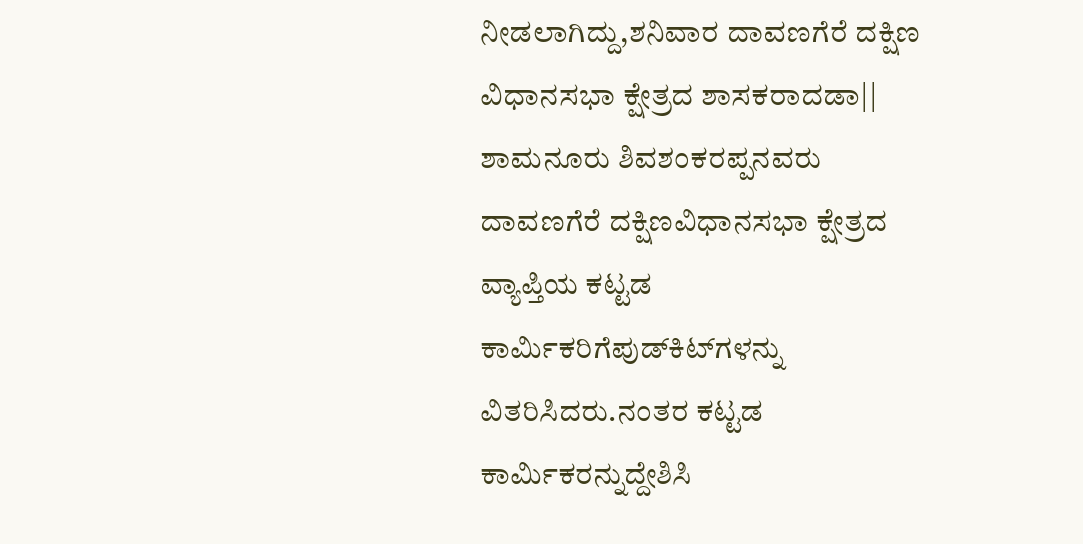ನೀಡಲಾಗಿದ್ದು,ಶನಿವಾರ ದಾವಣಗೆರೆ ದಕ್ಷಿಣ ವಿಧಾನಸಭಾ ಕ್ಷೇತ್ರದ ಶಾಸಕರಾದಡಾ|| ಶಾಮನೂರು ಶಿವಶಂಕರಪ್ಪನವರು ದಾವಣಗೆರೆ ದಕ್ಷಿಣವಿಧಾನಸಭಾ ಕ್ಷೇತ್ರದ ವ್ಯಾಪ್ತಿಯ ಕಟ್ಟಡ ಕಾರ್ಮಿಕರಿಗೆಪುಡ್‍ಕಿಟ್‍ಗಳನ್ನು ವಿತರಿಸಿದರು.ನಂತರ ಕಟ್ಟಡ ಕಾರ್ಮಿಕರನ್ನುದ್ದೇಶಿಸಿ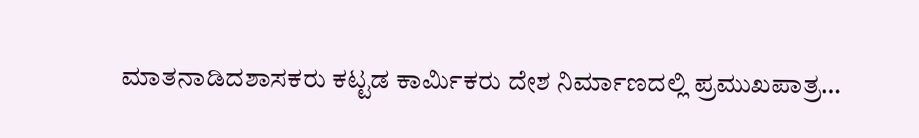ಮಾತನಾಡಿದಶಾಸಕರು ಕಟ್ಟಡ ಕಾರ್ಮಿಕರು ದೇಶ ನಿರ್ಮಾಣದಲ್ಲಿ ಪ್ರಮುಖಪಾತ್ರ…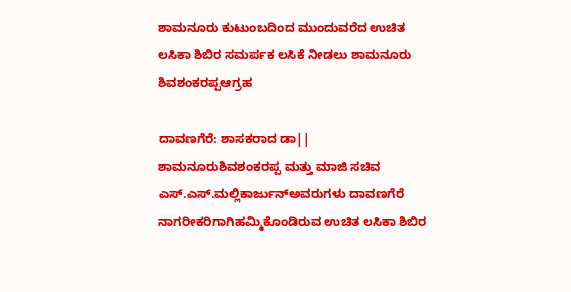ಶಾಮನೂರು ಕುಟುಂಬದಿಂದ ಮುಂದುವರೆದ ಉಚಿತ ಲಸಿಕಾ ಶಿಬಿರ ಸಮರ್ಪಕ ಲಸಿಕೆ ನೀಡಲು ಶಾಮನೂರು ಶಿವಶಂಕರಪ್ಪಆಗ್ರಹ

ದಾವಣಗೆರೆ: ಶಾಸಕರಾದ ಡಾ|| ಶಾಮನೂರುಶಿವಶಂಕರಪ್ಪ ಮತ್ತು ಮಾಜಿ ಸಚಿವ ಎಸ್.ಎಸ್.ಮಲ್ಲಿಕಾರ್ಜುನ್ಅವರುಗಳು ದಾವಣಗೆರೆ ನಾಗರೀಕರಿಗಾಗಿಹಮ್ಮಿಕೊಂಡಿರುವ ಉಚಿತ ಲಸಿಕಾ ಶಿಬಿರ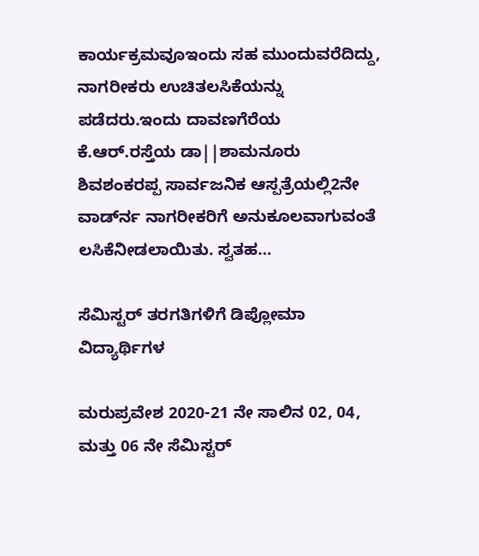ಕಾರ್ಯಕ್ರಮವೂಇಂದು ಸಹ ಮುಂದುವರೆದಿದ್ದು, ನಾಗರೀಕರು ಉಚಿತಲಸಿಕೆಯನ್ನು ಪಡೆದರು.ಇಂದು ದಾವಣಗೆರೆಯ ಕೆ.ಆರ್.ರಸ್ತೆಯ ಡಾ||ಶಾಮನೂರು ಶಿವಶಂಕರಪ್ಪ ಸಾರ್ವಜನಿಕ ಆಸ್ಪತ್ರೆಯಲ್ಲಿ2ನೇ ವಾರ್ಡ್‍ನ ನಾಗರೀಕರಿಗೆ ಅನುಕೂಲವಾಗುವಂತೆ ಲಸಿಕೆನೀಡಲಾಯಿತು. ಸ್ವತಹ…

ಸೆಮಿಸ್ಟರ್ ತರಗತಿಗಳಿಗೆ ಡಿಪ್ಲೋಮಾ ವಿದ್ಯಾರ್ಥಿಗಳ

ಮರುಪ್ರವೇಶ 2020-21 ನೇ ಸಾಲಿನ 02, 04, ಮತ್ತು 06 ನೇ ಸೆಮಿಸ್ಟರ್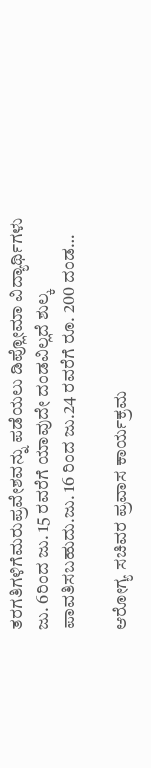ತರಗತಿಗಳಿಗೆಮರುಪ್ರವೇಶವನ್ನು ಪಡೆಯಲು ಡಿಪ್ಲೋಮಾ ವಿದ್ಯಾರ್ಥಿಗಳು ಜು. 6ರಿಂದ ಜು. 15 ರವರೆಗೆ ಯಾವುದೇ ದಂಡವಿಲ್ಲದೆ ಶುಲ್ಕ ಪಾವತಿಸಬಹುದು.ಜು. 16 ರಿಂದ ಜು.24 ರವರೆಗೆ ರೂ. 200 ದಂಡ…

ಆರೋಗ್ಯ ಸಚಿವರ ಪ್ರವಾಸ ಕಾರ್ಯಕ್ರಮ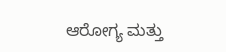ಆರೋಗ್ಯ ಮತ್ತು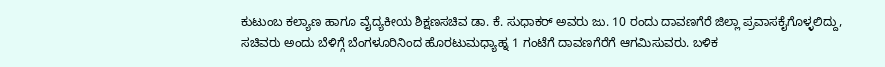ಕುಟುಂಬ ಕಲ್ಯಾಣ ಹಾಗೂ ವೈದ್ಯಕೀಯ ಶಿಕ್ಷಣಸಚಿವ ಡಾ. ಕೆ. ಸುಧಾಕರ್ ಅವರು ಜು. 10 ರಂದು ದಾವಣಗೆರೆ ಜಿಲ್ಲಾ ಪ್ರವಾಸಕೈಗೊಳ್ಳಲಿದ್ದು, ಸಚಿವರು ಅಂದು ಬೆಳಿಗ್ಗೆ ಬೆಂಗಳೂರಿನಿಂದ ಹೊರಟುಮಧ್ಯಾಹ್ನ 1 ಗಂಟೆಗೆ ದಾವಣಗೆರೆಗೆ ಆಗಮಿಸುವರು. ಬಳಿಕ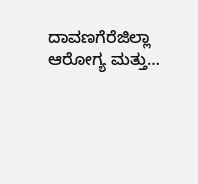ದಾವಣಗೆರೆಜಿಲ್ಲಾ ಆರೋಗ್ಯ ಮತ್ತು…